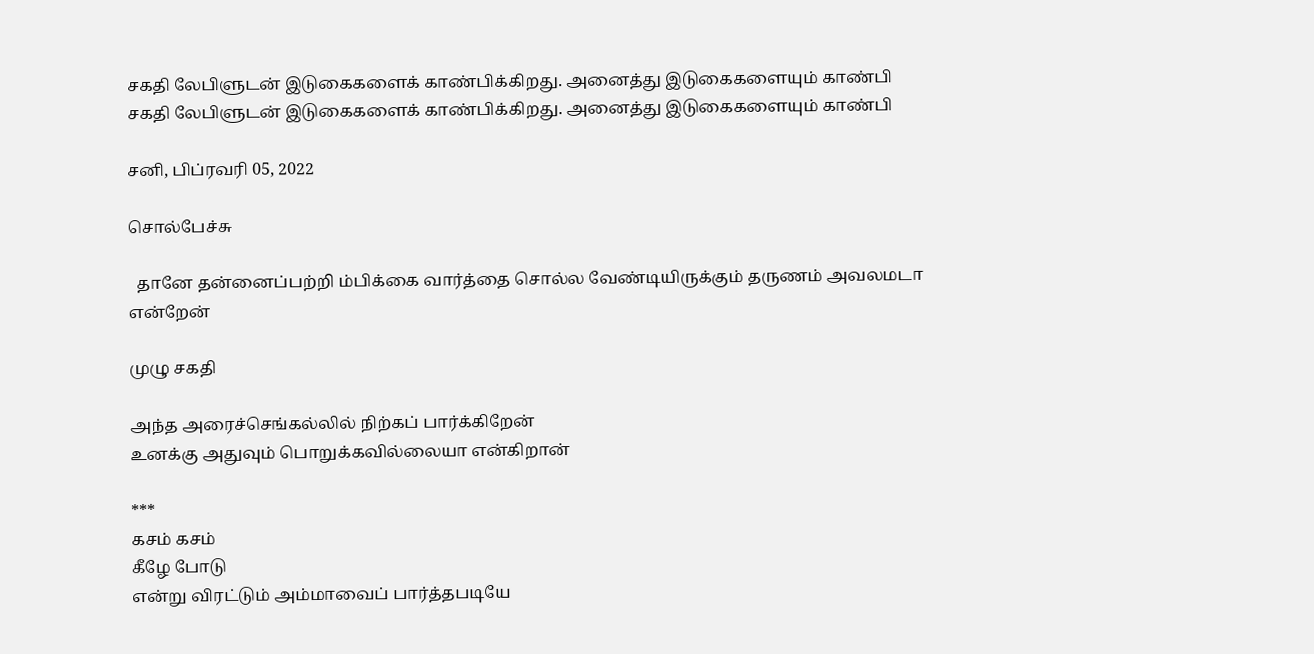சகதி லேபிளுடன் இடுகைகளைக் காண்பிக்கிறது. அனைத்து இடுகைகளையும் காண்பி
சகதி லேபிளுடன் இடுகைகளைக் காண்பிக்கிறது. அனைத்து இடுகைகளையும் காண்பி

சனி, பிப்ரவரி 05, 2022

சொல்பேச்சு

  தானே தன்னைப்பற்றி ம்பிக்கை வார்த்தை சொல்ல வேண்டியிருக்கும் தருணம் அவலமடா என்றேன்

முழு சகதி

அந்த அரைச்செங்கல்லில் நிற்கப் பார்க்கிறேன்
உனக்கு அதுவும் பொறுக்கவில்லையா என்கிறான்

***
கசம் கசம்
கீழே போடு
என்று விரட்டும் அம்மாவைப் பார்த்தபடியே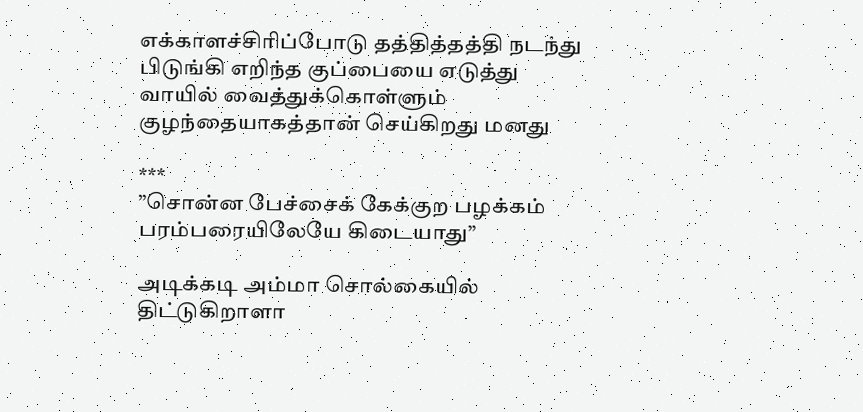எக்காளச்சிரிப்போடு தத்தித்தத்தி நடந்து
பிடுங்கி எறிந்த குப்பையை எடுத்து
வாயில் வைத்துக்கொள்ளும்
குழந்தையாகத்தான் செய்கிறது மனது

***
”சொன்ன பேச்சைக் கேக்குற பழக்கம்
பரம்பரையிலேயே கிடையாது”

அடிக்கடி அம்மா சொல்கையில்
திட்டுகிறாளா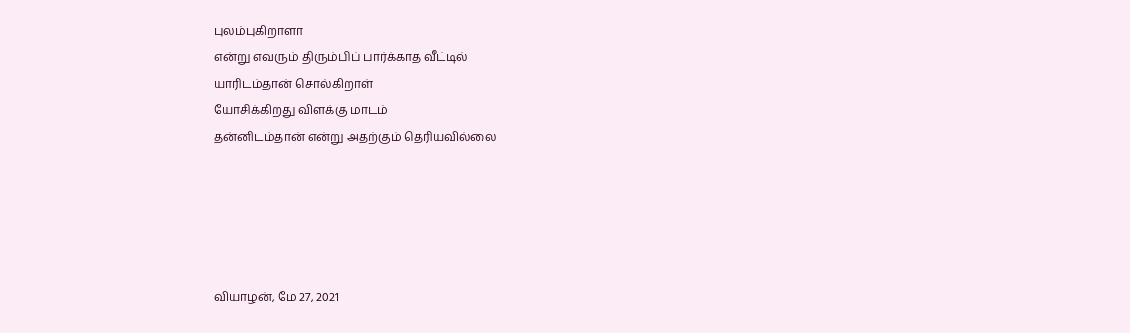புலம்புகிறாளா
என்று எவரும் திரும்பிப் பார்க்காத வீட்டில்
யாரிடம்தான் சொல்கிறாள்
யோசிக்கிறது விளக்கு மாடம்
தன்னிடம்தான் என்று அதற்கும் தெரியவில்லை





வியாழன், மே 27, 2021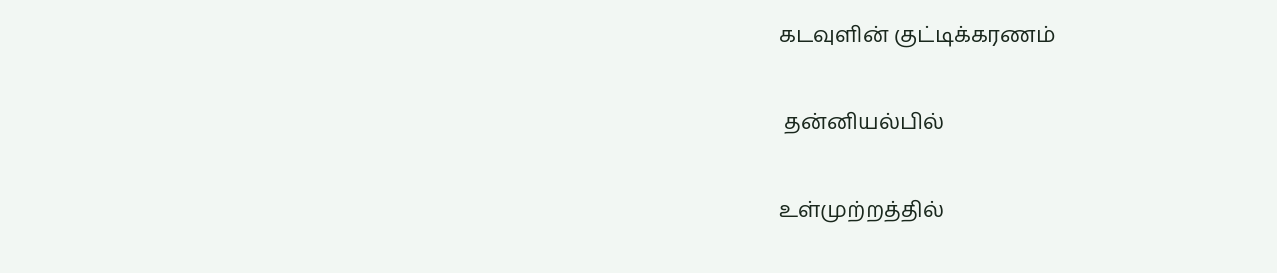கடவுளின் குட்டிக்கரணம்

 தன்னியல்பில்

உள்முற்றத்தில்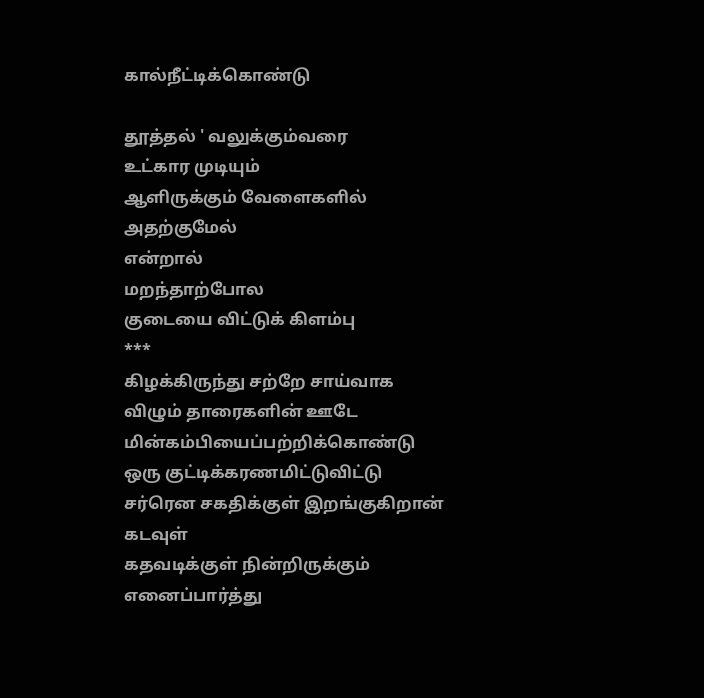கால்நீட்டிக்கொண்டு

தூத்தல் ' வலுக்கும்வரை
உட்கார முடியும்
ஆளிருக்கும் வேளைகளில்
அதற்குமேல்
என்றால்
மறந்தாற்போல
குடையை விட்டுக் கிளம்பு
***
கிழக்கிருந்து சற்றே சாய்வாக
விழும் தாரைகளின் ஊடே
மின்கம்பியைப்பற்றிக்கொண்டு
ஒரு குட்டிக்கரணமிட்டுவிட்டு
சர்ரென சகதிக்குள் இறங்குகிறான் கடவுள்
கதவடிக்குள் நின்றிருக்கும் எனைப்பார்த்து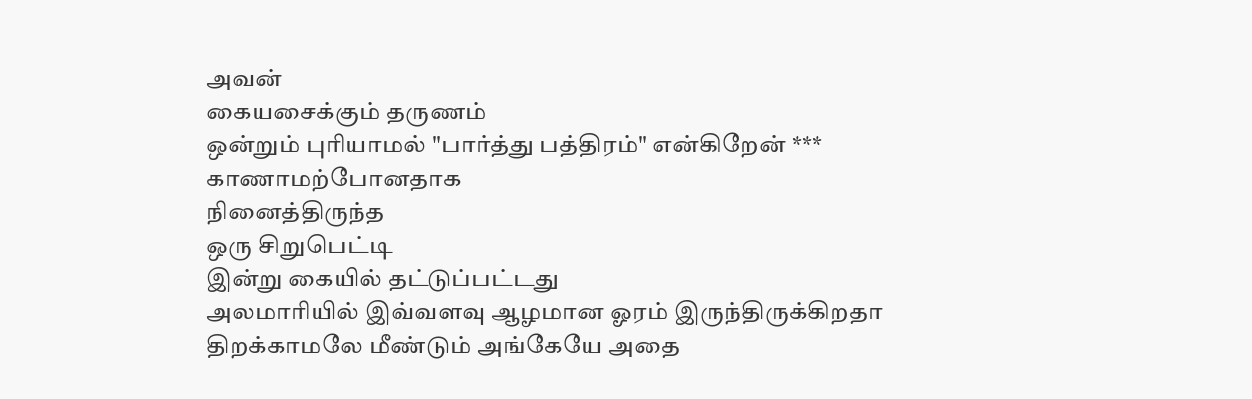அவன்
கையசைக்கும் தருணம்
ஒன்றும் புரியாமல் "பார்த்து பத்திரம்" என்கிறேன் ***
காணாமற்போனதாக
நினைத்திருந்த
ஒரு சிறுபெட்டி
இன்று கையில் தட்டுப்பட்டது
அலமாரியில் இவ்வளவு ஆழமான ஓரம் இருந்திருக்கிறதா
திறக்காமலே மீண்டும் அங்கேயே அதை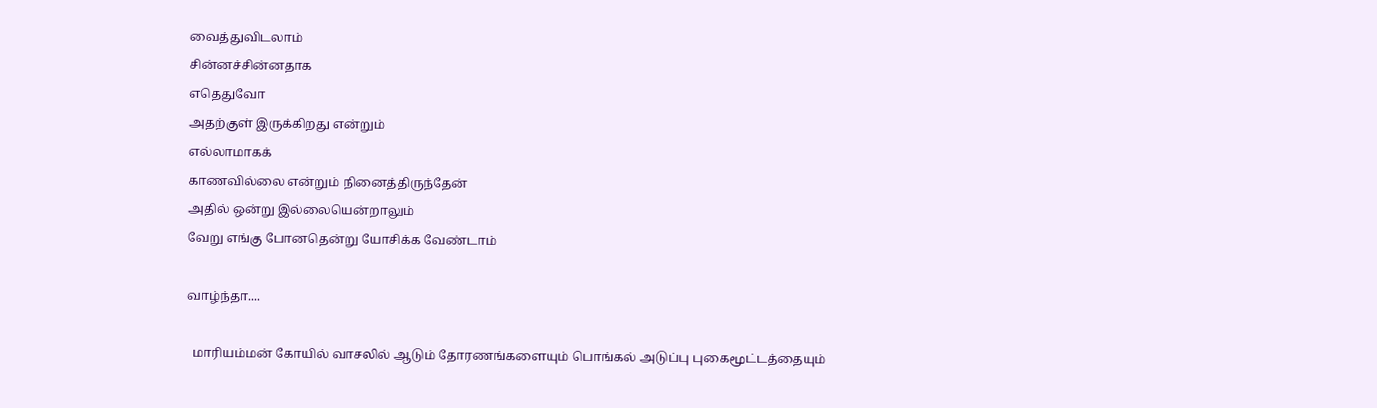வைத்துவிடலாம்
சின்னச்சின்னதாக
எதெதுவோ
அதற்குள் இருக்கிறது என்றும்
எல்லாமாகக்
காணவில்லை என்றும் நினைத்திருந்தேன்
அதில் ஒன்று இல்லையென்றாலும்
வேறு எங்கு போனதென்று யோசிக்க வேண்டாம்

வாழ்ந்தா....

  மாரியம்மன் கோயில் வாசலில் ஆடும் தோரணங்களையும் பொங்கல் அடுப்பு புகைமூட்டத்தையும்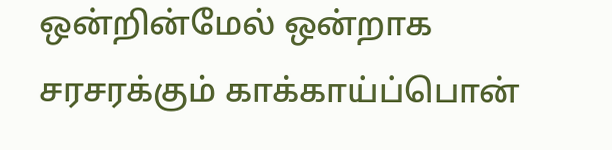ஒன்றின்மேல் ஒன்றாக சரசரக்கும் காக்காய்ப்பொன்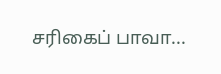சரிகைப் பாவா...